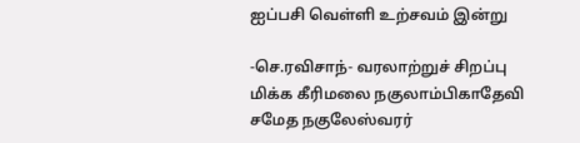ஐப்பசி வெள்ளி உற்சவம் இன்று

-செ.ரவிசாந்- வரலாற்றுச் சிறப்பு மிக்க கீரிமலை நகுலாம்பிகாதேவி சமேத நகுலேஸ்வரர்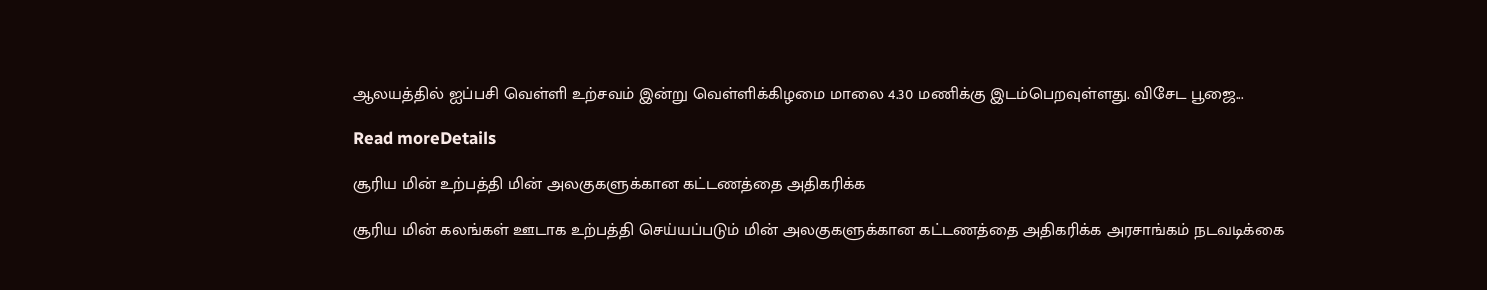ஆலயத்தில் ஐப்பசி வெள்ளி உற்சவம் இன்று வெள்ளிக்கிழமை மாலை 4.30 மணிக்கு இடம்பெறவுள்ளது. விசேட பூஜை...

Read moreDetails

சூரிய மின் உற்பத்தி மின் அலகுகளுக்கான கட்டணத்தை அதிகரிக்க

சூரிய மின் கலங்கள் ஊடாக உற்பத்தி செய்யப்படும் மின் அலகுகளுக்கான கட்டணத்தை அதிகரிக்க அரசாங்கம் நடவடிக்கை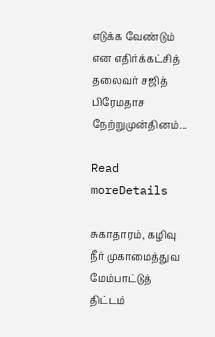எடுக்க வேண்டும் என எதிர்க்கட்சித் தலைவர் சஜித் பிரேமதாச நேற்றுமுன்தினம்...

Read moreDetails

சுகாதாரம், கழிவு நீர் முகாமைத்துவ மேம்பாட்டுத் திட்டம்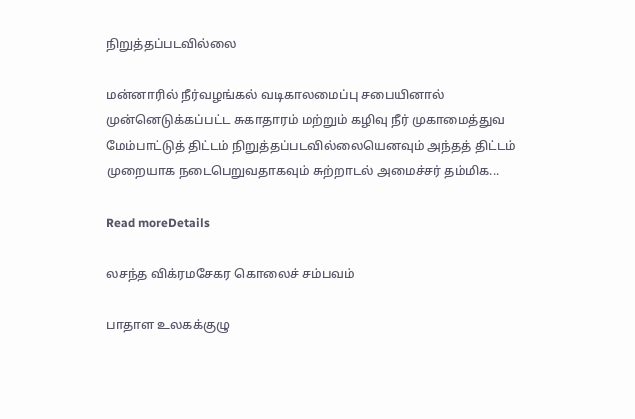நிறுத்தப்படவில்லை

மன்னாரில் நீர்வழங்கல் வடிகாலமைப்பு சபையினால் முன்னெடுக்கப்பட்ட சுகாதாரம் மற்றும் கழிவு நீர் முகாமைத்துவ மேம்பாட்டுத் திட்டம் நிறுத்தப்படவில்லையெனவும் அந்தத் திட்டம் முறையாக நடைபெறுவதாகவும் சுற்றாடல் அமைச்சர் தம்மிக...

Read moreDetails

லசந்த விக்ரமசேகர கொலைச் சம்பவம்

பாதாள உலகக்குழு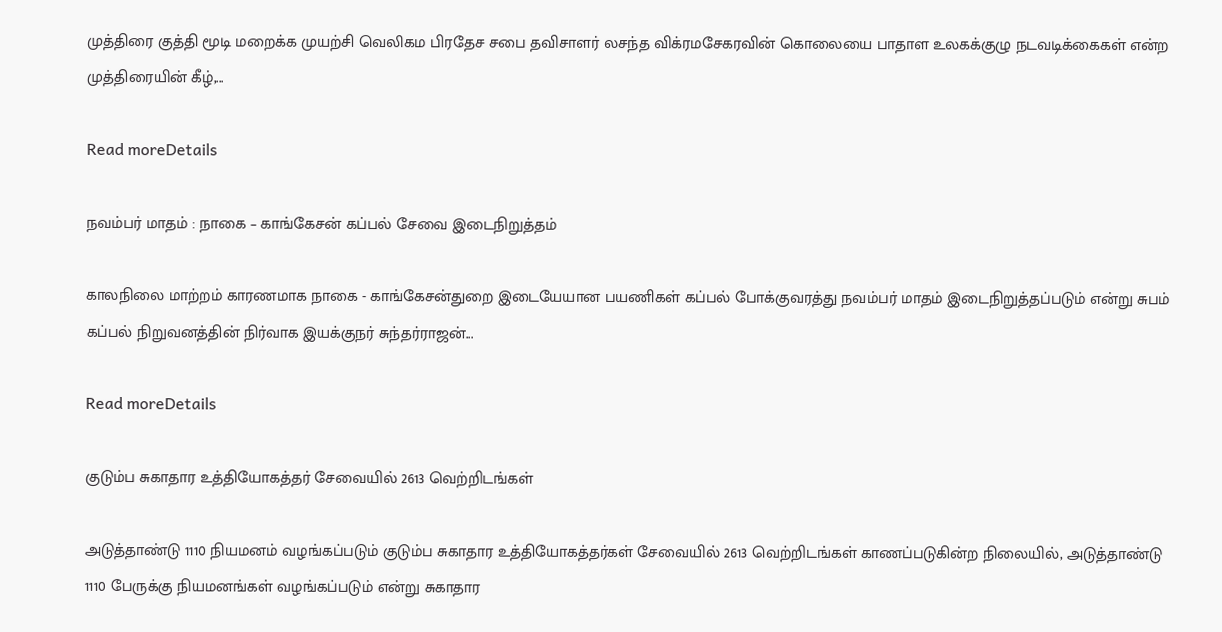முத்திரை குத்தி மூடி மறைக்க முயற்சி வெலிகம பிரதேச சபை தவிசாளர் லசந்த விக்ரமசேகரவின் கொலையை பாதாள உலகக்குழு நடவடிக்கைகள் என்ற முத்திரையின் கீழ்,...

Read moreDetails

நவம்பர் மாதம் : நாகை – காங்கேசன் கப்பல் சேவை இடைநிறுத்தம்

காலநிலை மாற்றம் காரணமாக நாகை - காங்கேசன்துறை இடையேயான பயணிகள் கப்பல் போக்குவரத்து நவம்பர் மாதம் இடைநிறுத்தப்படும் என்று சுபம் கப்பல் நிறுவனத்தின் நிர்வாக இயக்குநர் சுந்தர்ராஜன்...

Read moreDetails

குடும்ப சுகாதார உத்தியோகத்தர் சேவையில் 2613 வெற்றிடங்கள்

அடுத்தாண்டு 1110 நியமனம் வழங்கப்படும் குடும்ப சுகாதார உத்தியோகத்தர்கள் சேவையில் 2613 வெற்றிடங்கள் காணப்படுகின்ற நிலையில், அடுத்தாண்டு 1110 பேருக்கு நியமனங்கள் வழங்கப்படும் என்று சுகாதார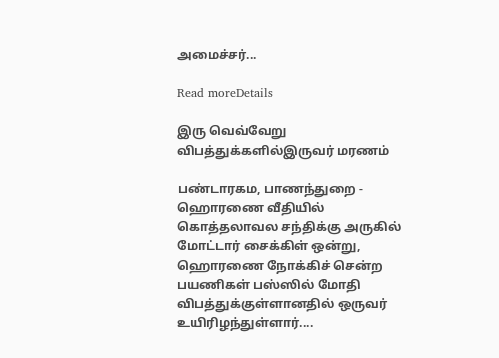அமைச்சர்...

Read moreDetails

இரு வெவ்வேறு விபத்துக்களில்இருவர் மரணம்

பண்டாரகம, பாணந்துறை - ஹொரணை வீதியில் கொத்தலாவல சந்திக்கு அருகில் மோட்டார் சைக்கிள் ஒன்று, ஹொரணை நோக்கிச் சென்ற பயணிகள் பஸ்ஸில் மோதி விபத்துக்குள்ளானதில் ஒருவர் உயிரிழந்துள்ளார்....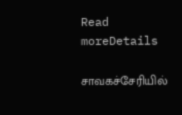Read moreDetails

சாவகச்சேரியில்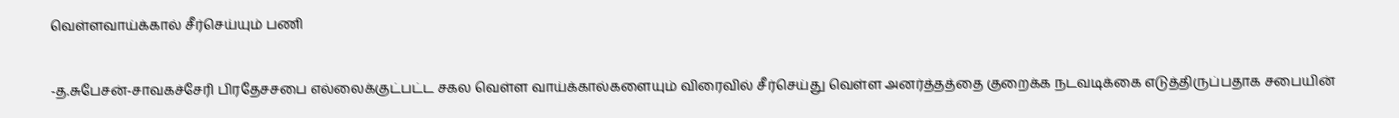வெள்ளவாய்க்கால் சீர்செய்யும் பணி

-த.சுபேசன்-சாவகச்சேரி பிரதேசசபை எல்லைக்குட்பட்ட சகல வெள்ள வாய்க்கால்களையும் விரைவில் சீர்செய்து வெள்ள அனர்த்தத்தை குறைக்க நடவடிக்கை எடுத்திருப்பதாக சபையின்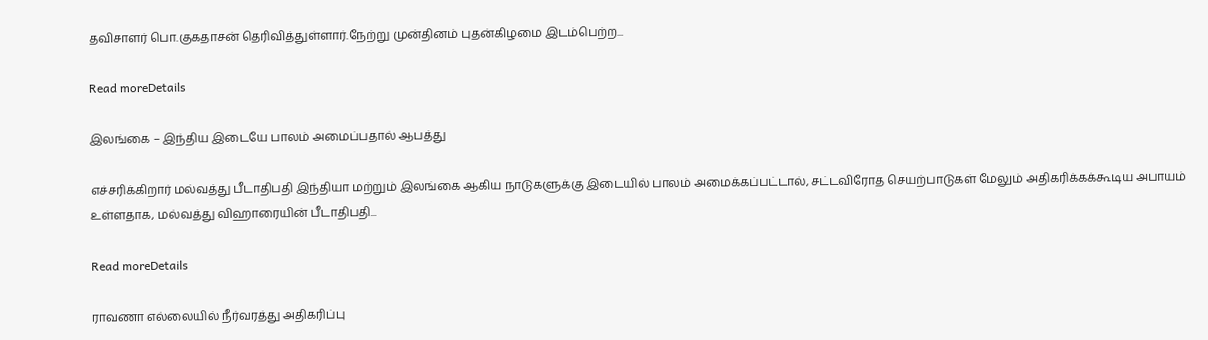தவிசாளர் பொ.குகதாசன் தெரிவித்துள்ளார்.நேற்று முன்தினம் புதன்கிழமை இடம்பெற்ற...

Read moreDetails

இலங்கை – இந்திய இடையே பாலம் அமைப்பதால் ஆபத்து

எச்சரிக்கிறார் மல்வத்து பீடாதிபதி இந்தியா மற்றும் இலங்கை ஆகிய நாடுகளுக்கு இடையில் பாலம் அமைக்கப்பட்டால், சட்டவிரோத செயற்பாடுகள் மேலும் அதிகரிக்கக்கூடிய அபாயம் உள்ளதாக, மல்வத்து விஹாரையின் பீடாதிபதி...

Read moreDetails

ராவணா எல்லையில் நீர்வரத்து அதிகரிப்பு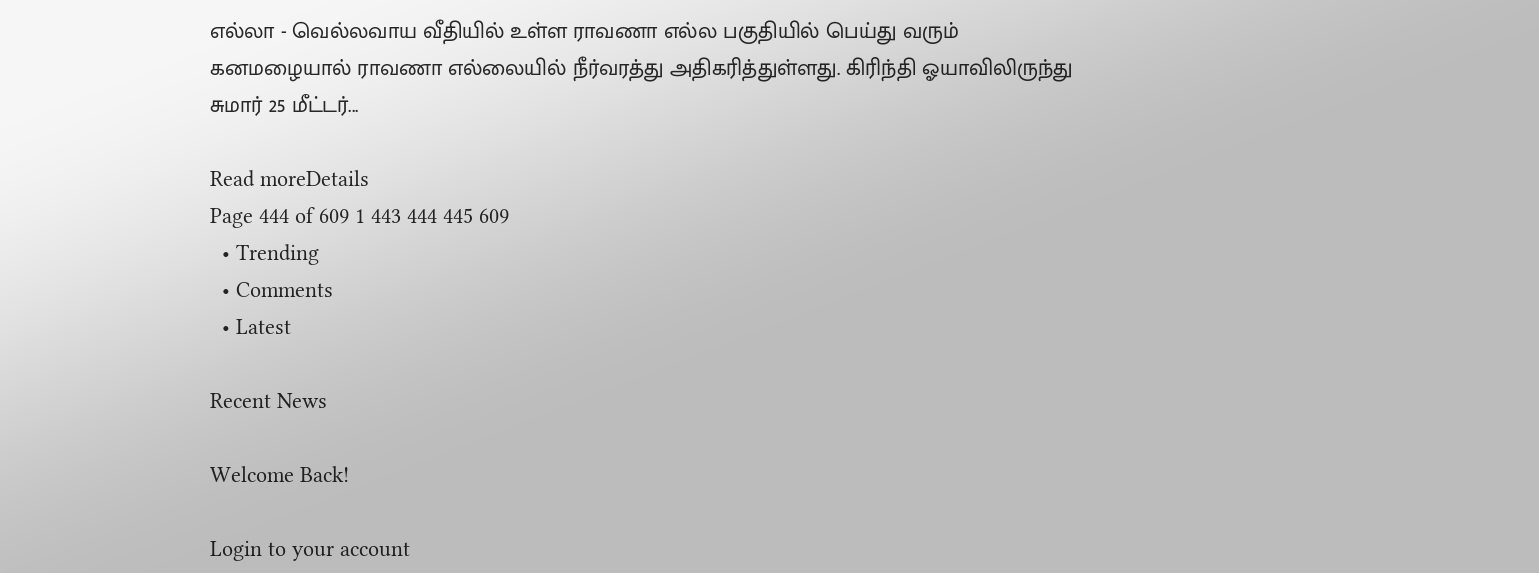எல்லா - வெல்லவாய வீதியில் உள்ள ராவணா எல்ல பகுதியில் பெய்து வரும் கனமழையால் ராவணா எல்லையில் நீர்வரத்து அதிகரித்துள்ளது. கிரிந்தி ஓயாவிலிருந்து சுமார் 25 மீட்டர்...

Read moreDetails
Page 444 of 609 1 443 444 445 609
  • Trending
  • Comments
  • Latest

Recent News

Welcome Back!

Login to your account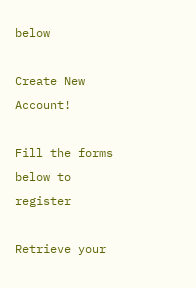below

Create New Account!

Fill the forms below to register

Retrieve your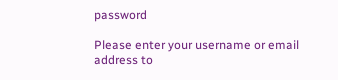password

Please enter your username or email address to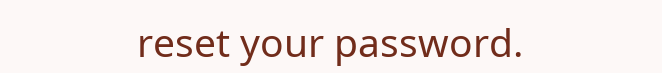reset your password.